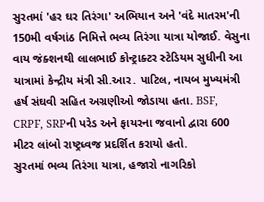સુરતમાં 'હર ઘર તિરંગા' અભિયાન અને 'વંદે માતરમ'ની 150મી વર્ષગાંઠ નિમિત્તે ભવ્ય તિરંગા યાત્રા યોજાઈ. વેસુના વાય જંક્શનથી લાલભાઈ કોન્ટ્રાક્ટર સ્ટેડિયમ સુધીની આ યાત્રામાં કેન્દ્રીય મંત્રી સી.આર. પાટિલ, નાયબ મુખ્યમંત્રી હર્ષ સંઘવી સહિત અગ્રણીઓ જોડાયા હતા. BSF, CRPF, SRPની પરેડ અને ફાયરના જવાનો દ્વારા 600 મીટર લાંબો રાષ્ટ્રધ્વજ પ્રદર્શિત કરાયો હતો.
સુરતમાં ભવ્ય તિરંગા યાત્રા, હજારો નાગરિકો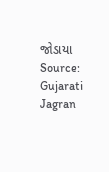જોડાયા
Source: Gujarati Jagran